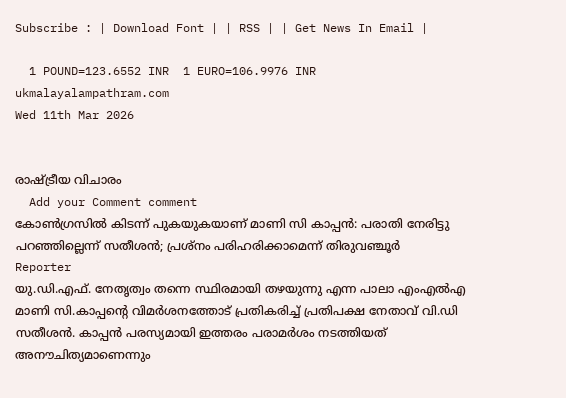Subscribe : | Download Font | | RSS | | Get News In Email |

  1 POUND=123.6552 INR  1 EURO=106.9976 INR
ukmalayalampathram.com
Wed 11th Mar 2026


രാഷ്ട്രീയ വിചാരം
  Add your Comment comment
കോണ്‍ഗ്രസില്‍ കിടന്ന് പുകയുകയാണ് മാണി സി കാപ്പന്‍: പരാതി നേരിട്ടു പറഞ്ഞില്ലെന്ന് സതീശന്‍; പ്രശ്‌നം പരിഹരിക്കാമെന്ന് തിരുവഞ്ചൂര്‍
Reporter
യു.ഡി.എഫ്. നേതൃത്വം തന്നെ സ്ഥിരമായി തഴയുന്നു എന്ന പാലാ എംഎല്‍എ മാണി സി.കാപ്പന്റെ വിമര്‍ശനത്തോട് പ്രതികരിച്ച് പ്രതിപക്ഷ നേതാവ് വി.ഡി സതീശന്‍. കാപ്പന്‍ പരസ്യമായി ഇത്തരം പരാമര്‍ശം നടത്തിയത് അനൗചിത്യമാണെന്നും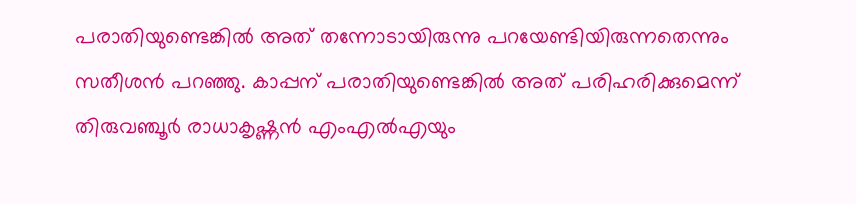പരാതിയുണ്ടെങ്കില്‍ അത് തന്നോടായിരുന്നു പറയേണ്ടിയിരുന്നതെന്നും സതീശന്‍ പറഞ്ഞു. കാപ്പന് പരാതിയുണ്ടെങ്കില്‍ അത് പരിഹരിക്കുമെന്ന് തിരുവഞ്ചൂര്‍ രാധാകൃഷ്ണന്‍ എംഎല്‍എയും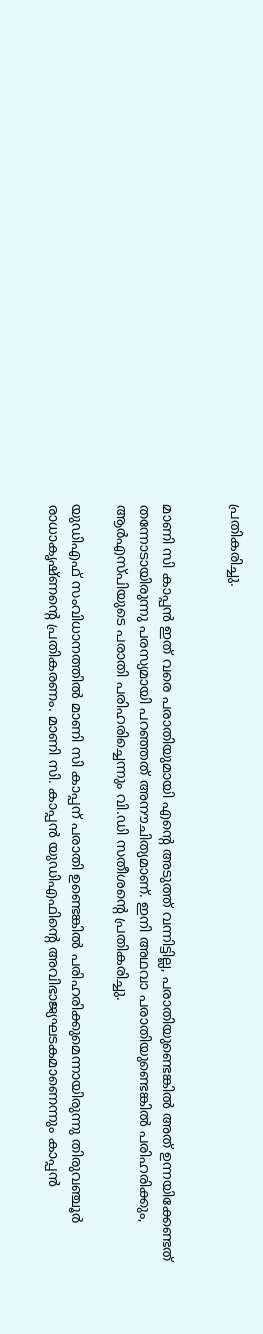പ്രതികരിച്ചു.


മാണി സി കാപ്പന്‍ ഇത് വരെ പരാതിയുമായി എന്റെ അടുത്ത് വന്നിട്ടില്ല, പരാതിയുണ്ടെങ്കില്‍ അത് ഉന്നയിക്കേണ്ടത് തന്നോടായിരുന്നു പരസ്യമായി പറഞ്ഞത് അനൗചിത്യമാണ്. ഇനി അഥവാ പരാതിയുണ്ടെങ്കില്‍ പരിഹരിക്കും, ആര്‍എസ്പിയുടെ പരാതി പരിഹരിച്ചെന്നും വി.ഡി സതീശന്റെ പ്രതികരിച്ചു.

യുഡിഎഫ് സംവിധാനത്തില്‍ മാണി സി കാപ്പന് പരാതി ഉണ്ടെങ്കില്‍ പരിഹരിക്കുമെന്നായിരുന്നു തിരുവഞ്ചൂര്‍ രാധാകൃഷ്ണന്റെ പ്രതികരണം. മാണി സി. കാപ്പന്‍ യുഡിഎഫിന്റെ അവിഭാജ്യഘടകമാണെന്നും കാപ്പന്‍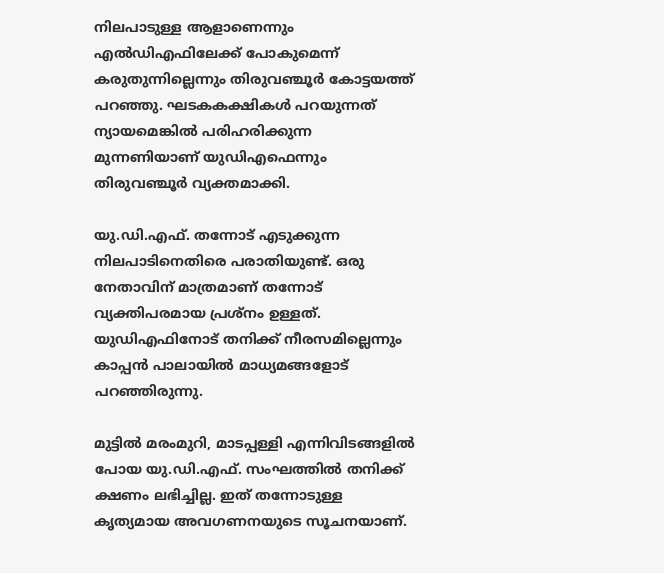നിലപാടുള്ള ആളാണെന്നും എല്‍ഡിഎഫിലേക്ക് പോകുമെന്ന് കരുതുന്നില്ലെന്നും തിരുവഞ്ചൂര്‍ കോട്ടയത്ത് പറഞ്ഞു. ഘടകകക്ഷികള്‍ പറയുന്നത് ന്യായമെങ്കില്‍ പരിഹരിക്കുന്ന മുന്നണിയാണ് യുഡിഎഫെന്നും തിരുവഞ്ചൂര്‍ വ്യക്തമാക്കി.

യു.ഡി.എഫ്. തന്നോട് എടുക്കുന്ന നിലപാടിനെതിരെ പരാതിയുണ്ട്. ഒരു നേതാവിന് മാത്രമാണ് തന്നോട് വ്യക്തിപരമായ പ്രശ്‌നം ഉള്ളത്. യുഡിഎഫിനോട് തനിക്ക് നീരസമില്ലെന്നും കാപ്പന്‍ പാലായില്‍ മാധ്യമങ്ങളോട് പറഞ്ഞിരുന്നു.

മുട്ടില്‍ മരംമുറി, മാടപ്പള്ളി എന്നിവിടങ്ങളില്‍ പോയ യു.ഡി.എഫ്. സംഘത്തില്‍ തനിക്ക് ക്ഷണം ലഭിച്ചില്ല. ഇത് തന്നോടുള്ള കൃത്യമായ അവഗണനയുടെ സൂചനയാണ്.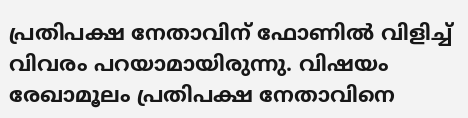പ്രതിപക്ഷ നേതാവിന് ഫോണില്‍ വിളിച്ച് വിവരം പറയാമായിരുന്നു. വിഷയം രേഖാമൂലം പ്രതിപക്ഷ നേതാവിനെ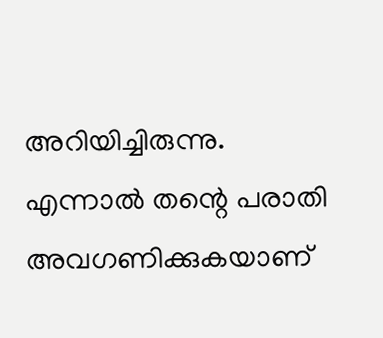അറിയിച്ചിരുന്നു. എന്നാല്‍ തന്റെ പരാതി അവഗണിക്കുകയാണ്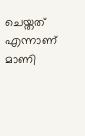ചെയ്തത് എന്നാണ് മാണി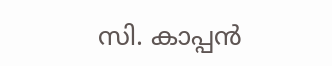സി. കാപ്പന്‍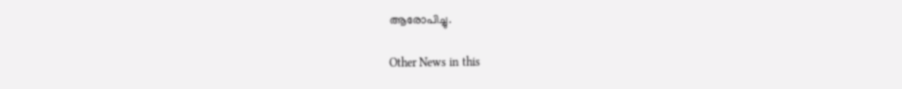ആരോപിച്ചു.

Other News in this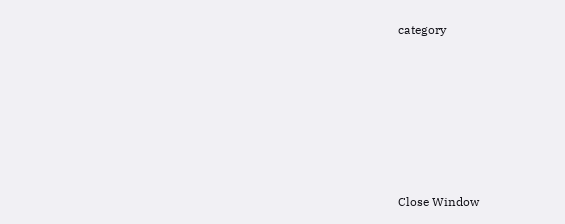category








Close Window